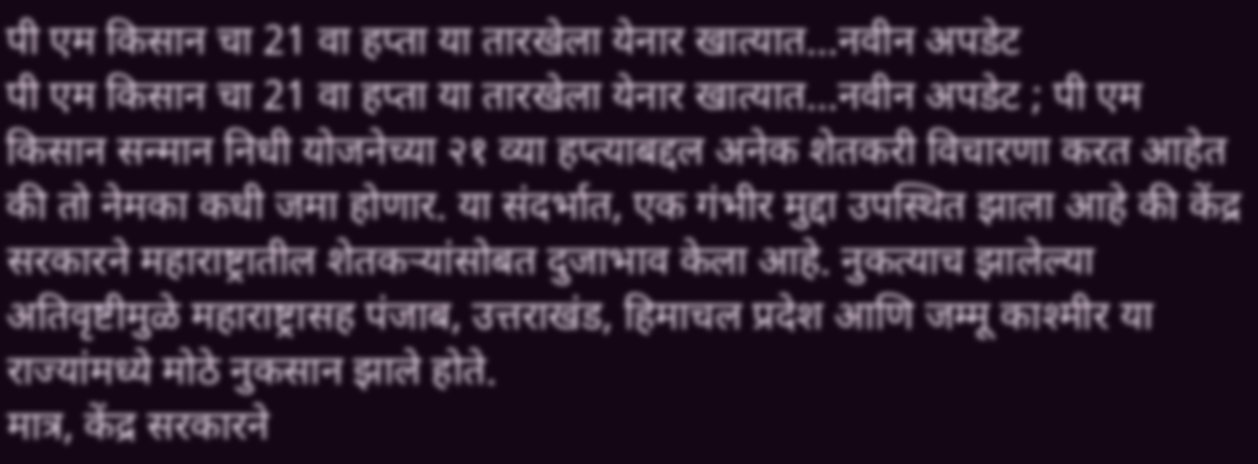पी एम किसान चा 21 वा हप्ता या तारखेला येनार खात्यात…नवीन अपडेट
पी एम किसान चा 21 वा हप्ता या तारखेला येनार खात्यात…नवीन अपडेट ; पी एम किसान सन्मान निधी योजनेच्या २१ व्या हप्त्याबद्दल अनेक शेतकरी विचारणा करत आहेत की तो नेमका कधी जमा होणार. या संदर्भात, एक गंभीर मुद्दा उपस्थित झाला आहे की केंद्र सरकारने महाराष्ट्रातील शेतकऱ्यांसोबत दुजाभाव केला आहे. नुकत्याच झालेल्या अतिवृष्टीमुळे महाराष्ट्रासह पंजाब, उत्तराखंड, हिमाचल प्रदेश आणि जम्मू काश्मीर या राज्यांमध्ये मोठे नुकसान झाले होते.
मात्र, केंद्र सरकारने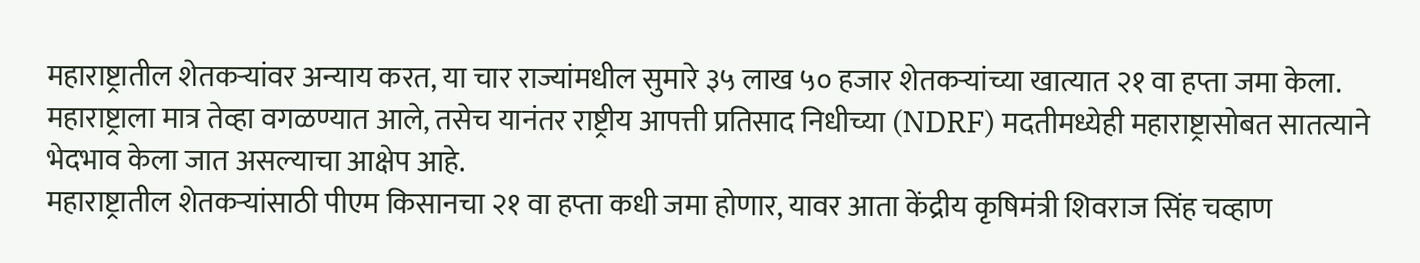महाराष्ट्रातील शेतकऱ्यांवर अन्याय करत, या चार राज्यांमधील सुमारे ३५ लाख ५० हजार शेतकऱ्यांच्या खात्यात २१ वा हप्ता जमा केला. महाराष्ट्राला मात्र तेव्हा वगळण्यात आले, तसेच यानंतर राष्ट्रीय आपत्ती प्रतिसाद निधीच्या (NDRF) मदतीमध्येही महाराष्ट्रासोबत सातत्याने भेदभाव केला जात असल्याचा आक्षेप आहे.
महाराष्ट्रातील शेतकऱ्यांसाठी पीएम किसानचा २१ वा हप्ता कधी जमा होणार, यावर आता केंद्रीय कृषिमंत्री शिवराज सिंह चव्हाण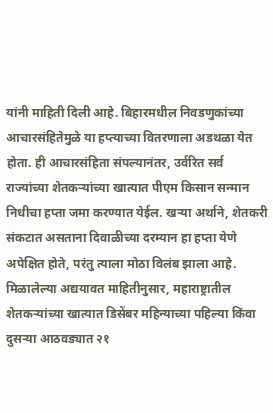यांनी माहिती दिली आहे. बिहारमधील निवडणुकांच्या आचारसंहितेमुळे या हप्त्याच्या वितरणाला अडथळा येत होता. ही आचारसंहिता संपल्यानंतर, उर्वरित सर्व राज्यांच्या शेतकऱ्यांच्या खात्यात पीएम किसान सन्मान निधीचा हप्ता जमा करण्यात येईल. खऱ्या अर्थाने, शेतकरी संकटात असताना दिवाळीच्या दरम्यान हा हप्ता येणे अपेक्षित होते, परंतु त्याला मोठा विलंब झाला आहे. मिळालेल्या अद्ययावत माहितीनुसार, महाराष्ट्रातील शेतकऱ्यांच्या खात्यात डिसेंबर महिन्याच्या पहिल्या किंवा दुसऱ्या आठवड्यात २१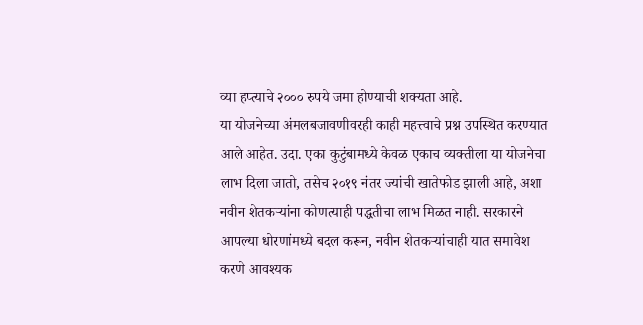व्या हप्त्याचे २००० रुपये जमा होण्याची शक्यता आहे.
या योजनेच्या अंमलबजावणीवरही काही महत्त्वाचे प्रश्न उपस्थित करण्यात आले आहेत. उदा. एका कुटुंबामध्ये केवळ एकाच व्यक्तीला या योजनेचा लाभ दिला जातो, तसेच २०१९ नंतर ज्यांची खातेफोड झाली आहे, अशा नवीन शेतकऱ्यांना कोणत्याही पद्धतीचा लाभ मिळत नाही. सरकारने आपल्या धोरणांमध्ये बदल करून, नवीन शेतकऱ्यांचाही यात समावेश करणे आवश्यक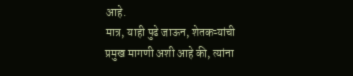आहे.
मात्र, याही पुढे जाऊन, शेतकऱ्यांची प्रमुख मागणी अशी आहे की, त्यांना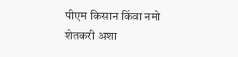पीएम किसान किंवा नमो शेतकरी अशा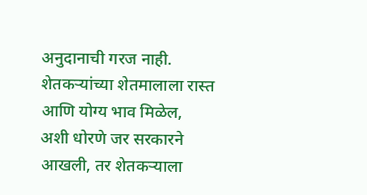अनुदानाची गरज नाही. शेतकऱ्यांच्या शेतमालाला रास्त आणि योग्य भाव मिळेल, अशी धोरणे जर सरकारने आखली, तर शेतकऱ्याला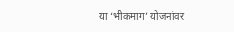या ‘भीकमाग’ योजनांवर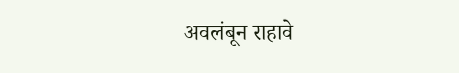अवलंबून राहावे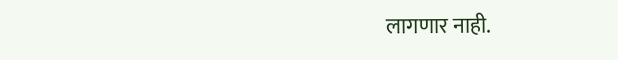लागणार नाही.